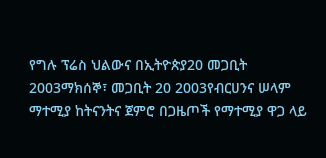የግሉ ፕሬስ ህልውና በኢትዮጵያ20 መጋቢት 2003ማክሰኞ፣ መጋቢት 20 2003የብርሀንና ሠላም ማተሚያ ከትናንትና ጀምሮ በጋዜጦች የማተሚያ ዋጋ ላይ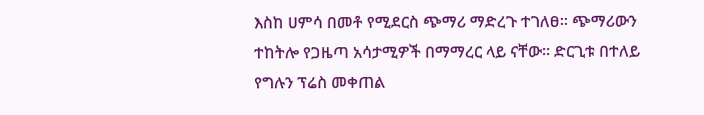እስከ ሀምሳ በመቶ የሚደርስ ጭማሪ ማድረጉ ተገለፀ። ጭማሪውን ተከትሎ የጋዜጣ አሳታሚዎች በማማረር ላይ ናቸው። ድርጊቱ በተለይ የግሉን ፕሬስ መቀጠል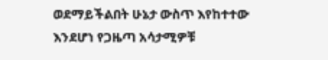ወደማይችልበት ሁኔታ ውስጥ እየከተተው እንደሆነ የጋዜጣ አሳታሚዎቹ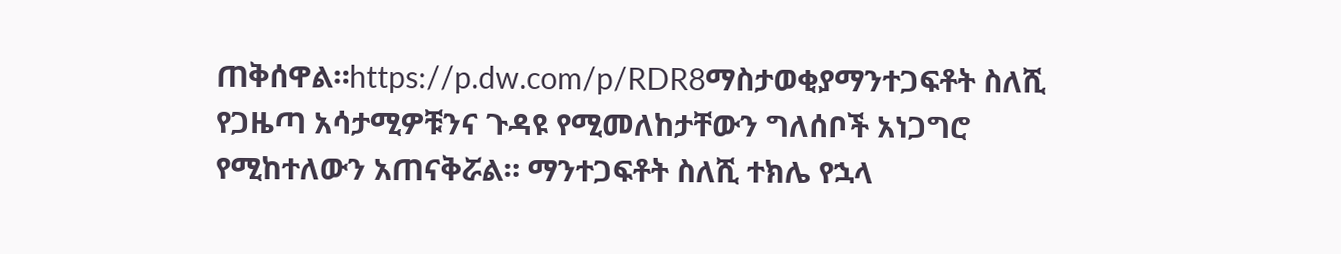ጠቅሰዋል።https://p.dw.com/p/RDR8ማስታወቂያማንተጋፍቶት ስለሺ የጋዜጣ አሳታሚዎቹንና ጉዳዩ የሚመለከታቸውን ግለሰቦች አነጋግሮ የሚከተለውን አጠናቅሯል። ማንተጋፍቶት ስለሺ ተክሌ የኋላ